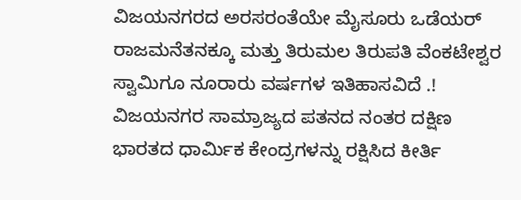ವಿಜಯನಗರದ ಅರಸರಂತೆಯೇ ಮೈಸೂರು ಒಡೆಯರ್ ರಾಜಮನೆತನಕ್ಕೂ ಮತ್ತು ತಿರುಮಲ ತಿರುಪತಿ ವೆಂಕಟೇಶ್ವರ ಸ್ವಾಮಿಗೂ ನೂರಾರು ವರ್ಷಗಳ ಇತಿಹಾಸವಿದೆ .!
ವಿಜಯನಗರ ಸಾಮ್ರಾಜ್ಯದ ಪತನದ ನಂತರ ದಕ್ಷಿಣ ಭಾರತದ ಧಾರ್ಮಿಕ ಕೇಂದ್ರಗಳನ್ನು ರಕ್ಷಿಸಿದ ಕೀರ್ತಿ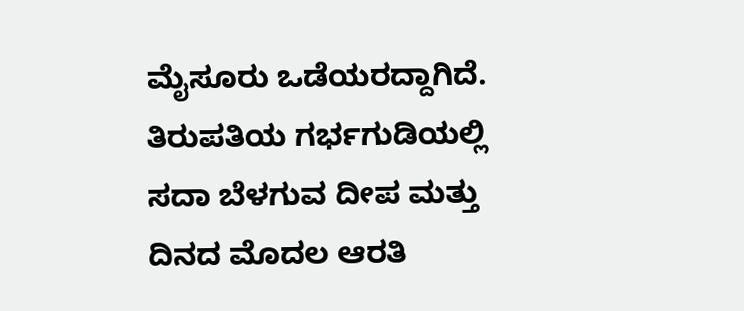ಮೈಸೂರು ಒಡೆಯರದ್ದಾಗಿದೆ. ತಿರುಪತಿಯ ಗರ್ಭಗುಡಿಯಲ್ಲಿ ಸದಾ ಬೆಳಗುವ ದೀಪ ಮತ್ತು ದಿನದ ಮೊದಲ ಆರತಿ